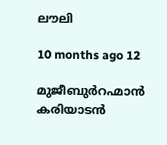ലൗലി

10 months ago 12

മുജീബുര്‍റഹ്മാന്‍ കരിയാടന്‍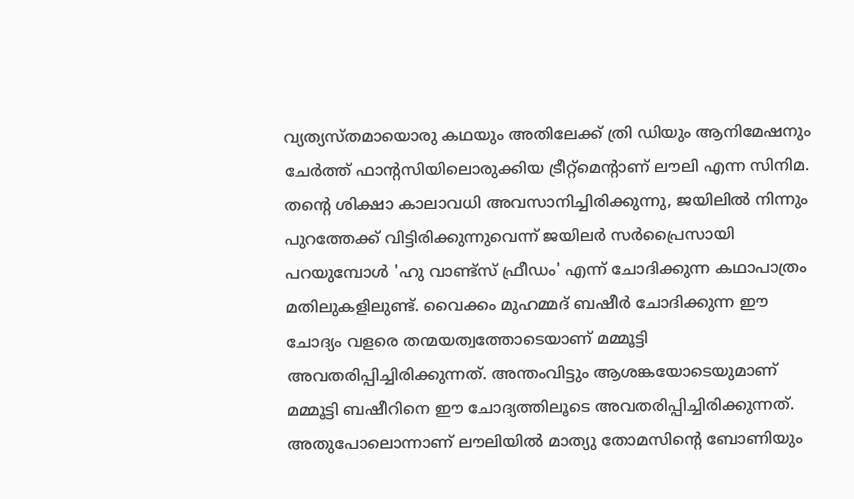വ്യത്യസ്തമായൊരു കഥയും അതിലേക്ക് ത്രി ഡിയും ആനിമേഷനും ചേര്‍ത്ത് ഫാന്റസിയിലൊരുക്കിയ ട്രീറ്റ്‌മെന്റാണ് ലൗലി എന്ന സിനിമ. തന്റെ ശിക്ഷാ കാലാവധി അവസാനിച്ചിരിക്കുന്നു, ജയിലില്‍ നിന്നും പുറത്തേക്ക് വിട്ടിരിക്കുന്നുവെന്ന് ജയിലര്‍ സര്‍പ്രൈസായി പറയുമ്പോള്‍ 'ഹു വാണ്ട്‌സ് ഫ്രീഡം' എന്ന് ചോദിക്കുന്ന കഥാപാത്രം മതിലുകളിലുണ്ട്. വൈക്കം മുഹമ്മദ് ബഷീര്‍ ചോദിക്കുന്ന ഈ ചോദ്യം വളരെ തന്മയത്വത്തോടെയാണ് മമ്മൂട്ടി അവതരിപ്പിച്ചിരിക്കുന്നത്. അന്തംവിട്ടും ആശങ്കയോടെയുമാണ് മമ്മൂട്ടി ബഷീറിനെ ഈ ചോദ്യത്തിലൂടെ അവതരിപ്പിച്ചിരിക്കുന്നത്. അതുപോലൊന്നാണ് ലൗലിയില്‍ മാത്യു തോമസിന്റെ ബോണിയും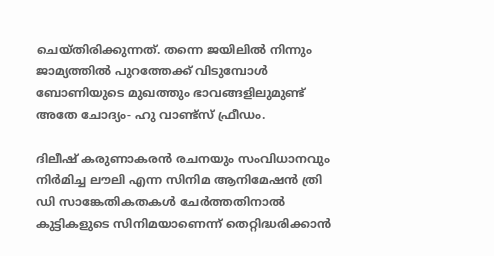ചെയ്തിരിക്കുന്നത്. തന്നെ ജയിലില്‍ നിന്നും ജാമ്യത്തില്‍ പുറത്തേക്ക് വിടുമ്പോള്‍ ബോണിയുടെ മുഖത്തും ഭാവങ്ങളിലുമുണ്ട് അതേ ചോദ്യം- ഹു വാണ്ട്‌സ് ഫ്രീഡം.

ദിലീഷ് കരുണാകരന്‍ രചനയും സംവിധാനവും നിര്‍മിച്ച ലൗലി എന്ന സിനിമ ആനിമേഷന്‍ ത്രി ഡി സാങ്കേതികതകള്‍ ചേര്‍ത്തതിനാല്‍ കുട്ടികളുടെ സിനിമയാണെന്ന് തെറ്റിദ്ധരിക്കാന്‍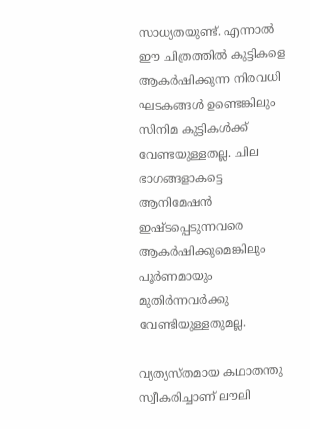സാധ്യതയുണ്ട്. എന്നാല്‍ ഈ ചിത്രത്തില്‍ കുട്ടികളെ ആകര്‍ഷിക്കുന്ന നിരവധി ഘടകങ്ങള്‍ ഉണ്ടെങ്കിലും സിനിമ കുട്ടികള്‍ക്ക് വേണ്ടയുള്ളതല്ല. ചില ഭാഗങ്ങളാകട്ടെ ആനിമേഷന്‍ ഇഷ്ടപ്പെടുന്നവരെ ആകര്‍ഷിക്കുമെങ്കിലും പൂര്‍ണമായും മുതിര്‍ന്നവര്‍ക്കു വേണ്ടിയുള്ളതുമല്ല.

വ്യത്യസ്തമായ കഥാതന്തു സ്വീകരിച്ചാണ് ലൗലി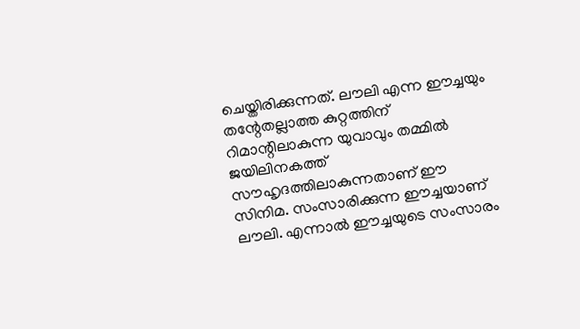ചെയ്തിരിക്കുന്നത്. ലൗലി എന്ന ഈച്ചയും തന്റേതല്ലാത്ത കുറ്റത്തിന് റിമാന്റിലാകുന്ന യുവാവും തമ്മില്‍ ജയിലിനകത്ത് സൗഹൃദത്തിലാകുന്നതാണ് ഈ സിനിമ. സംസാരിക്കുന്ന ഈച്ചയാണ് ലൗലി. എന്നാല്‍ ഈച്ചയുടെ സംസാരം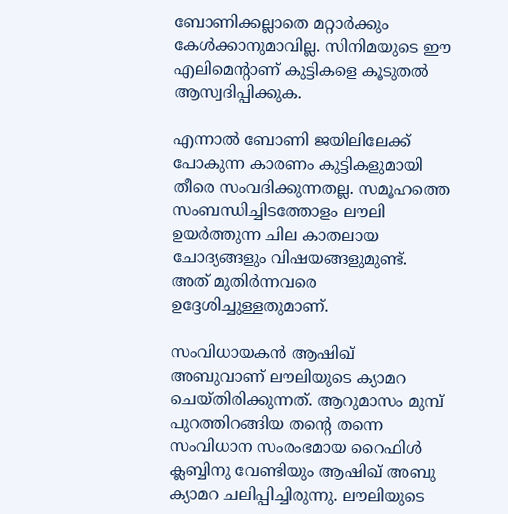ബോണിക്കല്ലാതെ മറ്റാര്‍ക്കും കേള്‍ക്കാനുമാവില്ല. സിനിമയുടെ ഈ എലിമെന്റാണ് കുട്ടികളെ കൂടുതല്‍ ആസ്വദിപ്പിക്കുക.

എന്നാല്‍ ബോണി ജയിലിലേക്ക് പോകുന്ന കാരണം കുട്ടികളുമായി തീരെ സംവദിക്കുന്നതല്ല. സമൂഹത്തെ സംബന്ധിച്ചിടത്തോളം ലൗലി ഉയര്‍ത്തുന്ന ചില കാതലായ ചോദ്യങ്ങളും വിഷയങ്ങളുമുണ്ട്. അത് മുതിര്‍ന്നവരെ ഉദ്ദേശിച്ചുള്ളതുമാണ്.

സംവിധായകന്‍ ആഷിഖ് അബുവാണ് ലൗലിയുടെ ക്യാമറ ചെയ്തിരിക്കുന്നത്. ആറുമാസം മുമ്പ് പുറത്തിറങ്ങിയ തന്റെ തന്നെ സംവിധാന സംരംഭമായ റൈഫിള്‍ ക്ലബ്ബിനു വേണ്ടിയും ആഷിഖ് അബു ക്യാമറ ചലിപ്പിച്ചിരുന്നു. ലൗലിയുടെ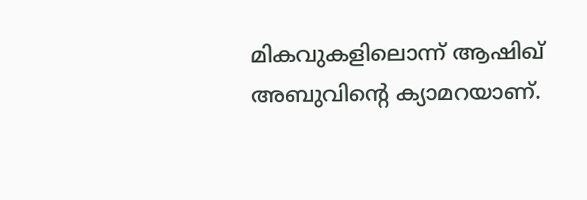മികവുകളിലൊന്ന് ആഷിഖ് അബുവിന്റെ ക്യാമറയാണ്.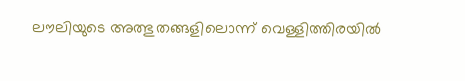ലൗലിയുടെ അത്ഭുതങ്ങളിലൊന്ന് വെള്ളിത്തിരയില്‍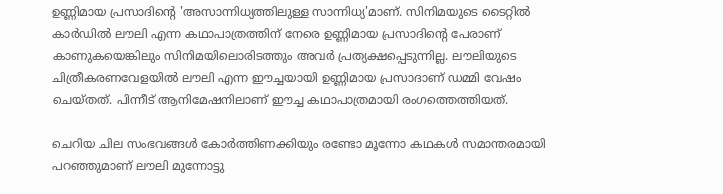ഉണ്ണിമായ പ്രസാദിന്റെ 'അസാന്നിധ്യത്തിലുള്ള സാന്നിധ്യ'മാണ്. സിനിമയുടെ ടൈറ്റില്‍ കാര്‍ഡില്‍ ലൗലി എന്ന കഥാപാത്രത്തിന് നേരെ ഉണ്ണിമായ പ്രസാദിന്റെ പേരാണ് കാണുകയെങ്കിലും സിനിമയിലൊരിടത്തും അവര്‍ പ്രത്യക്ഷപ്പെടുന്നില്ല. ലൗലിയുടെ ചിത്രീകരണവേളയില്‍ ലൗലി എന്ന ഈച്ചയായി ഉണ്ണിമായ പ്രസാദാണ് ഡമ്മി വേഷം ചെയ്തത്. പിന്നീട് ആനിമേഷനിലാണ് ഈച്ച കഥാപാത്രമായി രംഗത്തെത്തിയത്.

ചെറിയ ചില സംഭവങ്ങള്‍ കോര്‍ത്തിണക്കിയും രണ്ടോ മൂന്നോ കഥകള്‍ സമാന്തരമായി പറഞ്ഞുമാണ് ലൗലി മുന്നോട്ടു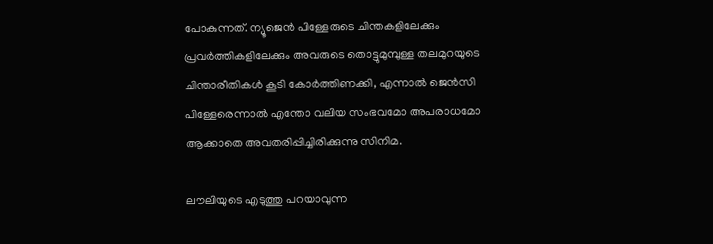പോകുന്നത്. ന്യൂജെന്‍ പിള്ളേരുടെ ചിന്തകളിലേക്കും പ്രവര്‍ത്തികളിലേക്കും അവരുടെ തൊട്ടുമുമ്പുള്ള തലമുറയുടെ ചിന്താരീതികള്‍ കൂടി കോര്‍ത്തിണക്കി, എന്നാല്‍ ജെന്‍സി പിള്ളേരെന്നാല്‍ എന്തോ വലിയ സംഭവമോ അപരാധമോ ആക്കാതെ അവതരിപ്പിച്ചിരിക്കുന്നു സിനിമ.

ലൗലിയുടെ എടുത്തു പറയാവുന്ന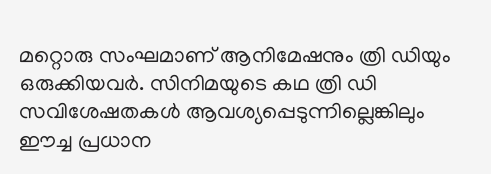മറ്റൊരു സംഘമാണ് ആനിമേഷനും ത്രി ഡിയും ഒരുക്കിയവര്‍. സിനിമയുടെ കഥ ത്രി ഡി സവിശേഷതകള്‍ ആവശ്യപ്പെടുന്നില്ലെങ്കിലും ഈച്ച പ്രധാന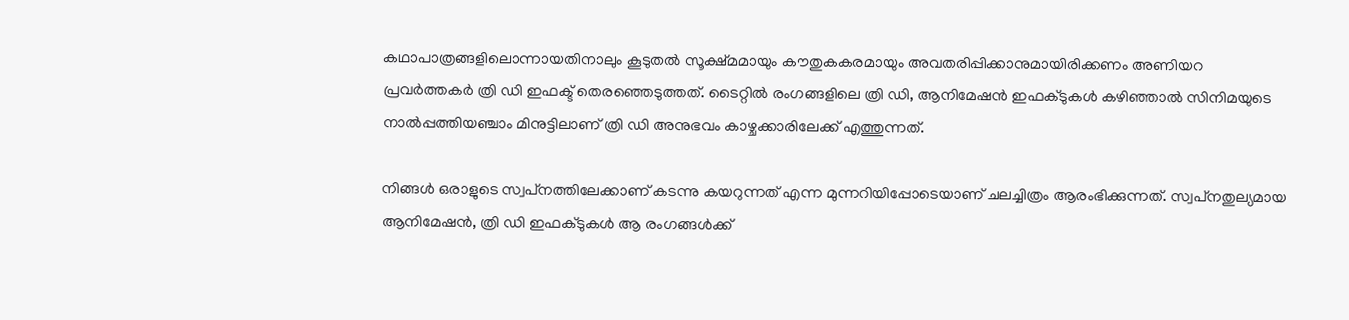കഥാപാത്രങ്ങളിലൊന്നായതിനാലും കൂടുതല്‍ സൂക്ഷ്മമായും കൗതുകകരമായും അവതരിപ്പിക്കാനുമായിരിക്കണം അണിയറ പ്രവര്‍ത്തകര്‍ ത്രി ഡി ഇഫക്ട് തെരഞ്ഞെടുത്തത്. ടൈറ്റില്‍ രംഗങ്ങളിലെ ത്രി ഡി, ആനിമേഷന്‍ ഇഫക്ടുകള്‍ കഴിഞ്ഞാല്‍ സിനിമയുടെ നാല്‍പ്പത്തിയഞ്ചാം മിനുട്ടിലാണ് ത്രി ഡി അനുഭവം കാഴ്ചക്കാരിലേക്ക് എത്തുന്നത്.

നിങ്ങള്‍ ഒരാളുടെ സ്വപ്‌നത്തിലേക്കാണ് കടന്നു കയറുന്നത് എന്ന മുന്നറിയിപ്പോടെയാണ് ചലച്ചിത്രം ആരംഭിക്കുന്നത്. സ്വപ്‌നതുല്യമായ ആനിമേഷന്‍, ത്രി ഡി ഇഫക്ടുകള്‍ ആ രംഗങ്ങള്‍ക്ക്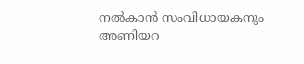നല്‍കാന്‍ സംവിധായകനും അണിയറ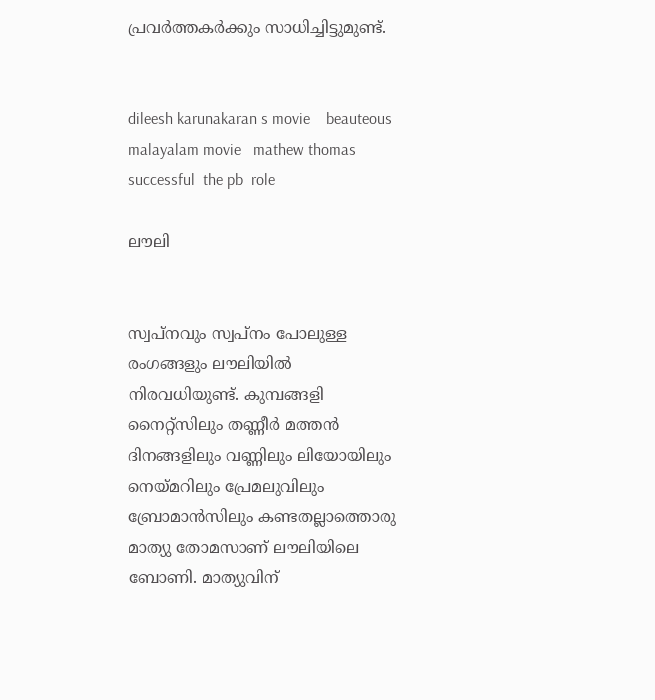പ്രവര്‍ത്തകര്‍ക്കും സാധിച്ചിട്ടുമുണ്ട്.


dileesh karunakaran s movie    beauteous   malayalam movie   mathew thomas successful  the pb  role

ലൗലി


സ്വപ്‌നവും സ്വപ്‌നം പോലുള്ള രംഗങ്ങളും ലൗലിയില്‍ നിരവധിയുണ്ട്. കുമ്പങ്ങളി നൈറ്റ്‌സിലും തണ്ണീര്‍ മത്തന്‍ ദിനങ്ങളിലും വണ്ണിലും ലിയോയിലും നെയ്മറിലും പ്രേമലുവിലും ബ്രോമാന്‍സിലും കണ്ടതല്ലാത്തൊരു മാത്യു തോമസാണ് ലൗലിയിലെ ബോണി. മാത്യുവിന്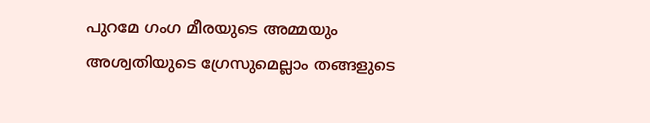പുറമേ ഗംഗ മീരയുടെ അമ്മയും അശ്വതിയുടെ ഗ്രേസുമെല്ലാം തങ്ങളുടെ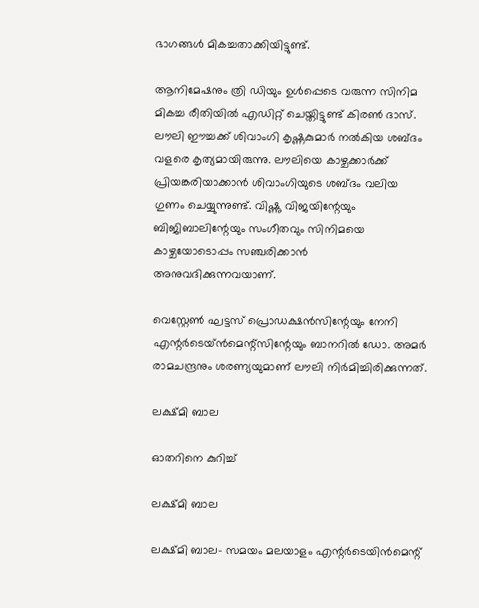ഭാഗങ്ങള്‍ മികച്ചതാക്കിയിട്ടുണ്ട്.

ആനിമേഷനും ത്രി ഡിയും ഉള്‍പ്പെടെ വരുന്ന സിനിമ മികച്ച രീതിയില്‍ എഡിറ്റ് ചെയ്തിട്ടുണ്ട് കിരണ്‍ ദാസ്. ലൗലി ഈച്ചക്ക് ശിവാംഗി കൃഷ്ണകുമാര്‍ നല്‍കിയ ശബ്ദം വളരെ കൃത്യമായിരുന്നു. ലൗലിയെ കാഴ്ചക്കാര്‍ക്ക് പ്രിയങ്കരിയാക്കാന്‍ ശിവാംഗിയുടെ ശബ്ദം വലിയ ഗുണം ചെയ്യുന്നുണ്ട്. വിഷ്ണു വിജയിന്റേയും ബിജിബാലിന്റേയും സംഗീതവും സിനിമയെ കാഴ്ചയോടൊപ്പം സഞ്ചരിക്കാന്‍ അനുവദിക്കുന്നവയാണ്.

വെസ്റ്റേണ്‍ ഘട്ടസ് പ്രൊഡക്ഷന്‍സിന്റേയും നേനി എന്റര്‍ടെയ്ന്‍മെന്റ്‌സിന്റേയും ബാനറില്‍ ഡോ. അമര്‍ രാമചന്ദ്രനും ശരണ്യയുമാണ് ലൗലി നിര്‍മിച്ചിരിക്കുന്നത്.

ലക്ഷ്മി ബാല

ഓതറിനെ കുറിച്ച്

ലക്ഷ്മി ബാല

ലക്ഷ്മി ബാല- സമയം മലയാളം എന്റർടെയിൻമെന്റ്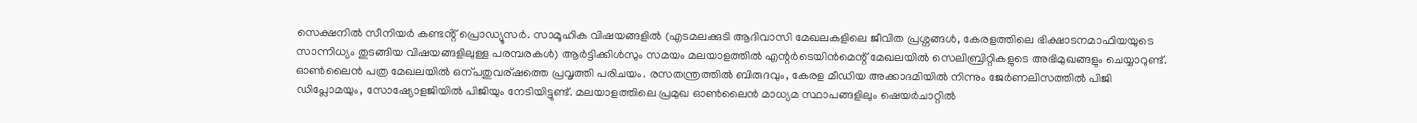സെക്ഷനിൽ സീനിയർ കണ്ടൻ്റ് പ്രൊഡ്യൂസർ. സാമൂഹിക വിഷയങ്ങളിൽ (എടമലക്കുടി ആദിവാസി മേഖലകളിലെ ജീവിത പ്രശ്നങ്ങൾ, കേരളത്തിലെ ഭിക്ഷാടനമാഫിയയുടെ സാന്നിധ്യം തുടങ്ങിയ വിഷയങ്ങളിലുള്ള പരമ്പരകൾ) ആർട്ടിക്കിൾസും സമയം മലയാളത്തിൽ എന്റർടെയിൻമെന്റ് മേഖലയിൽ സെലിബ്രിറ്റികളുടെ അഭിമുഖങ്ങളും ചെയ്യാറുണ്ട്. ഓൺലൈൻ പത്ര മേഖലയിൽ ഒന്പതുവര്ഷത്തെ പ്രവൃത്തി പരിചയം. രസതന്ത്രത്തിൽ ബിരുദവും, കേരള മീഡിയ അക്കാദമിയിൽ നിന്നും ജേർണലിസത്തിൽ പിജി ഡിപ്ലോമയും, സോഷ്യോളജിയിൽ പിജിയും നേടിയിട്ടുണ്ട്. മലയാളത്തിലെ പ്രമുഖ ഓൺലൈൻ മാധ്യമ സ്ഥാപങ്ങളിലും ഷെയർചാറ്റിൽ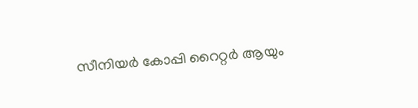സീനിയർ കോപ്പി റൈറ്റർ ആയും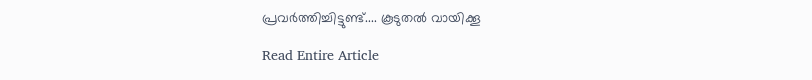പ്രവർത്തിച്ചിട്ടുണ്ട്.... കൂടുതൽ വായിക്കൂ

Read Entire Article